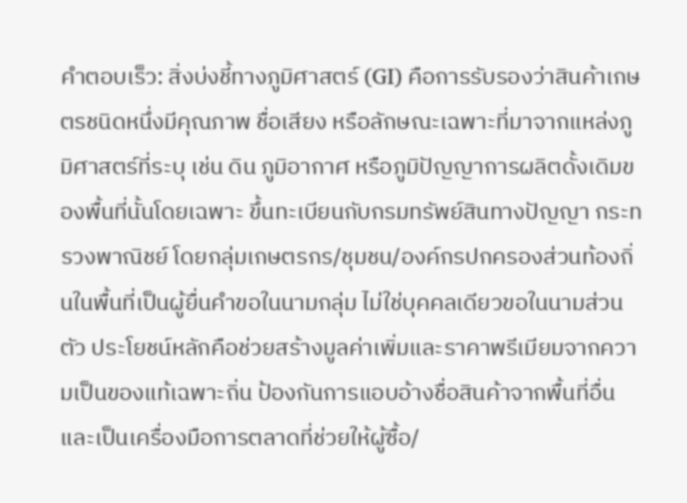คำตอบเร็ว: สิ่งบ่งชี้ทางภูมิศาสตร์ (GI) คือการรับรองว่าสินค้าเกษตรชนิดหนึ่งมีคุณภาพ ชื่อเสียง หรือลักษณะเฉพาะที่มาจากแหล่งภูมิศาสตร์ที่ระบุ เช่น ดิน ภูมิอากาศ หรือภูมิปัญญาการผลิตดั้งเดิมของพื้นที่นั้นโดยเฉพาะ ขึ้นทะเบียนกับกรมทรัพย์สินทางปัญญา กระทรวงพาณิชย์ โดยกลุ่มเกษตรกร/ชุมชน/องค์กรปกครองส่วนท้องถิ่นในพื้นที่เป็นผู้ยื่นคำขอในนามกลุ่ม ไม่ใช่บุคคลเดียวขอในนามส่วนตัว ประโยชน์หลักคือช่วยสร้างมูลค่าเพิ่มและราคาพรีเมียมจากความเป็นของแท้เฉพาะถิ่น ป้องกันการแอบอ้างชื่อสินค้าจากพื้นที่อื่น และเป็นเครื่องมือการตลาดที่ช่วยให้ผู้ซื้อ/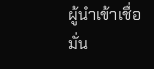ผู้นำเข้าเชื่อมั่น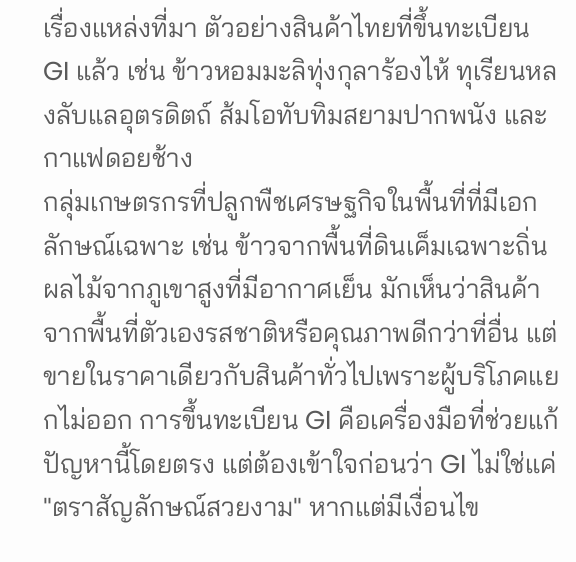เรื่องแหล่งที่มา ตัวอย่างสินค้าไทยที่ขึ้นทะเบียน GI แล้ว เช่น ข้าวหอมมะลิทุ่งกุลาร้องไห้ ทุเรียนหลงลับแลอุตรดิตถ์ ส้มโอทับทิมสยามปากพนัง และกาแฟดอยช้าง
กลุ่มเกษตรกรที่ปลูกพืชเศรษฐกิจในพื้นที่ที่มีเอกลักษณ์เฉพาะ เช่น ข้าวจากพื้นที่ดินเค็มเฉพาะถิ่น ผลไม้จากภูเขาสูงที่มีอากาศเย็น มักเห็นว่าสินค้าจากพื้นที่ตัวเองรสชาติหรือคุณภาพดีกว่าที่อื่น แต่ขายในราคาเดียวกับสินค้าทั่วไปเพราะผู้บริโภคแยกไม่ออก การขึ้นทะเบียน GI คือเครื่องมือที่ช่วยแก้ปัญหานี้โดยตรง แต่ต้องเข้าใจก่อนว่า GI ไม่ใช่แค่ "ตราสัญลักษณ์สวยงาม" หากแต่มีเงื่อนไข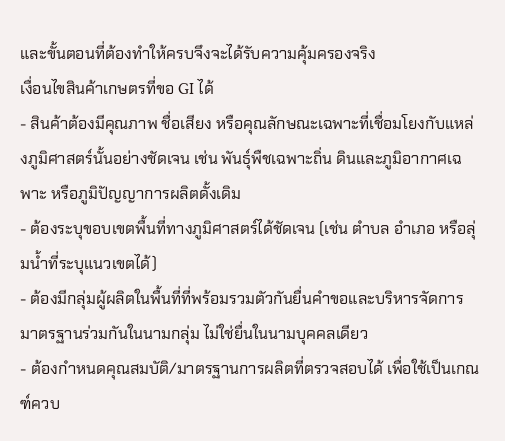และขั้นตอนที่ต้องทำให้ครบจึงจะได้รับความคุ้มครองจริง
เงื่อนไขสินค้าเกษตรที่ขอ GI ได้
- สินค้าต้องมีคุณภาพ ชื่อเสียง หรือคุณลักษณะเฉพาะที่เชื่อมโยงกับแหล่งภูมิศาสตร์นั้นอย่างชัดเจน เช่น พันธุ์พืชเฉพาะถิ่น ดินและภูมิอากาศเฉพาะ หรือภูมิปัญญาการผลิตดั้งเดิม
- ต้องระบุขอบเขตพื้นที่ทางภูมิศาสตร์ได้ชัดเจน (เช่น ตำบล อำเภอ หรือลุ่มน้ำที่ระบุแนวเขตได้)
- ต้องมีกลุ่มผู้ผลิตในพื้นที่ที่พร้อมรวมตัวกันยื่นคำขอและบริหารจัดการมาตรฐานร่วมกันในนามกลุ่ม ไม่ใช่ยื่นในนามบุคคลเดียว
- ต้องกำหนดคุณสมบัติ/มาตรฐานการผลิตที่ตรวจสอบได้ เพื่อใช้เป็นเกณฑ์ควบ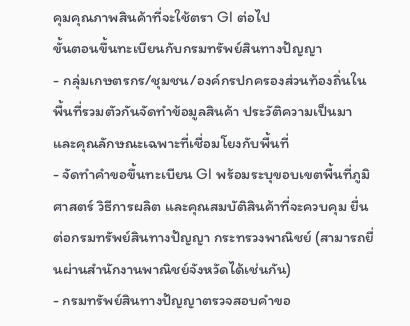คุมคุณภาพสินค้าที่จะใช้ตรา GI ต่อไป
ขั้นตอนขึ้นทะเบียนกับกรมทรัพย์สินทางปัญญา
- กลุ่มเกษตรกร/ชุมชน/องค์กรปกครองส่วนท้องถิ่นในพื้นที่รวมตัวกันจัดทำข้อมูลสินค้า ประวัติความเป็นมา และคุณลักษณะเฉพาะที่เชื่อมโยงกับพื้นที่
- จัดทำคำขอขึ้นทะเบียน GI พร้อมระบุขอบเขตพื้นที่ภูมิศาสตร์ วิธีการผลิต และคุณสมบัติสินค้าที่จะควบคุม ยื่นต่อกรมทรัพย์สินทางปัญญา กระทรวงพาณิชย์ (สามารถยื่นผ่านสำนักงานพาณิชย์จังหวัดได้เช่นกัน)
- กรมทรัพย์สินทางปัญญาตรวจสอบคำขอ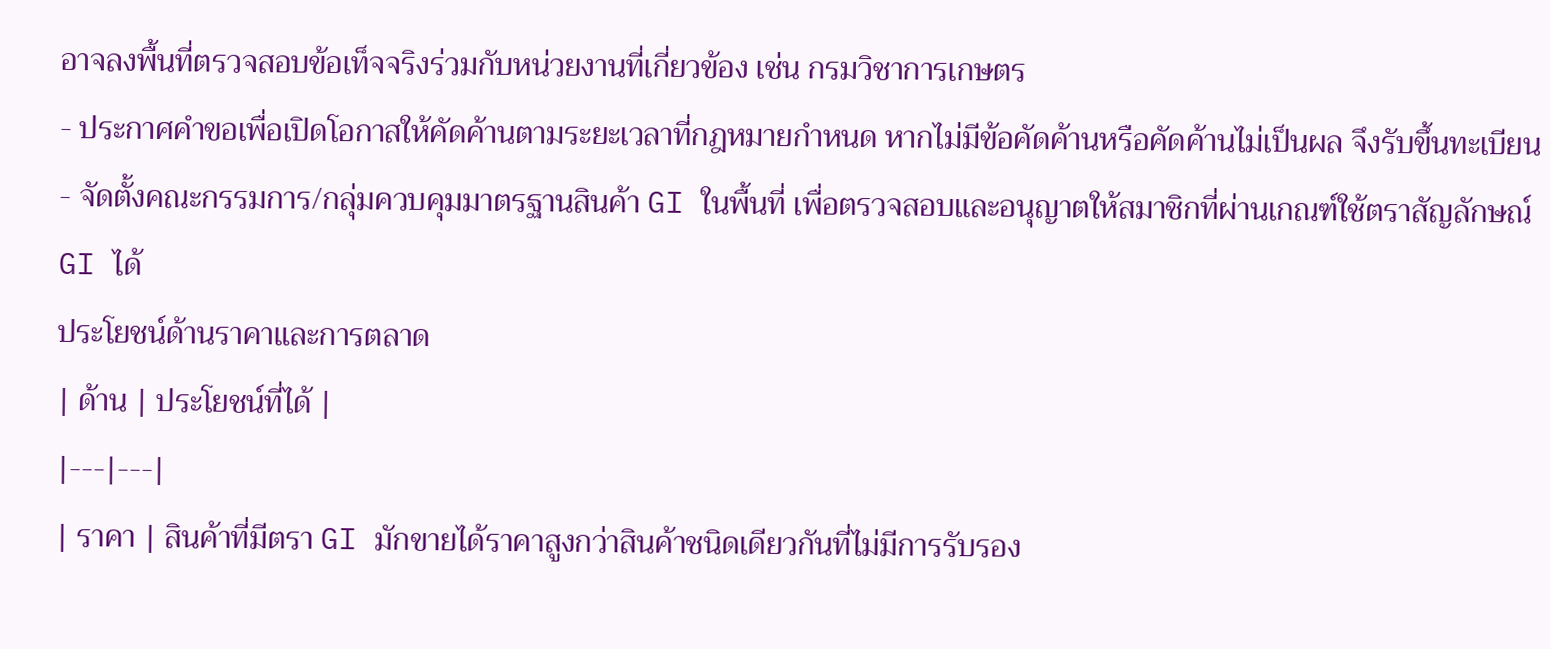อาจลงพื้นที่ตรวจสอบข้อเท็จจริงร่วมกับหน่วยงานที่เกี่ยวข้อง เช่น กรมวิชาการเกษตร
- ประกาศคำขอเพื่อเปิดโอกาสให้คัดค้านตามระยะเวลาที่กฎหมายกำหนด หากไม่มีข้อคัดค้านหรือคัดค้านไม่เป็นผล จึงรับขึ้นทะเบียน
- จัดตั้งคณะกรรมการ/กลุ่มควบคุมมาตรฐานสินค้า GI ในพื้นที่ เพื่อตรวจสอบและอนุญาตให้สมาชิกที่ผ่านเกณฑ์ใช้ตราสัญลักษณ์ GI ได้
ประโยชน์ด้านราคาและการตลาด
| ด้าน | ประโยชน์ที่ได้ |
|---|---|
| ราคา | สินค้าที่มีตรา GI มักขายได้ราคาสูงกว่าสินค้าชนิดเดียวกันที่ไม่มีการรับรอง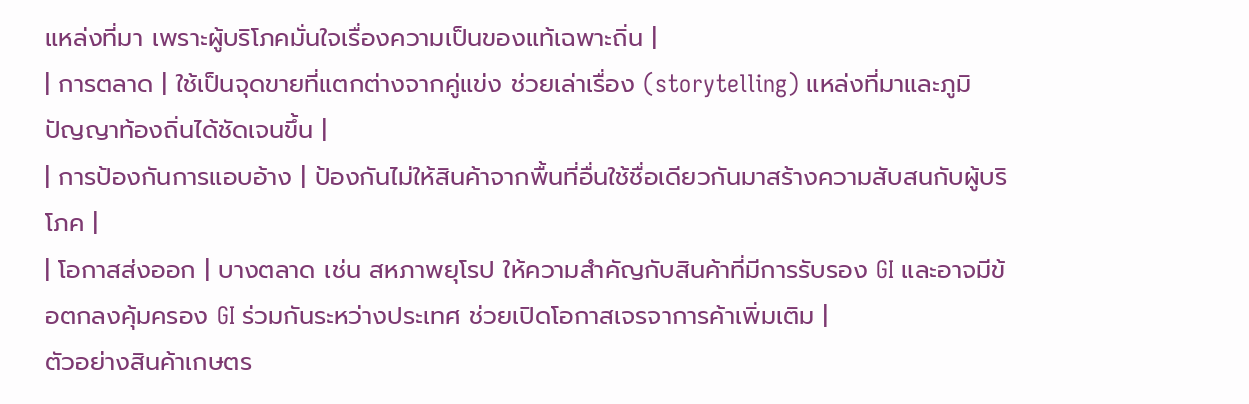แหล่งที่มา เพราะผู้บริโภคมั่นใจเรื่องความเป็นของแท้เฉพาะถิ่น |
| การตลาด | ใช้เป็นจุดขายที่แตกต่างจากคู่แข่ง ช่วยเล่าเรื่อง (storytelling) แหล่งที่มาและภูมิปัญญาท้องถิ่นได้ชัดเจนขึ้น |
| การป้องกันการแอบอ้าง | ป้องกันไม่ให้สินค้าจากพื้นที่อื่นใช้ชื่อเดียวกันมาสร้างความสับสนกับผู้บริโภค |
| โอกาสส่งออก | บางตลาด เช่น สหภาพยุโรป ให้ความสำคัญกับสินค้าที่มีการรับรอง GI และอาจมีข้อตกลงคุ้มครอง GI ร่วมกันระหว่างประเทศ ช่วยเปิดโอกาสเจรจาการค้าเพิ่มเติม |
ตัวอย่างสินค้าเกษตร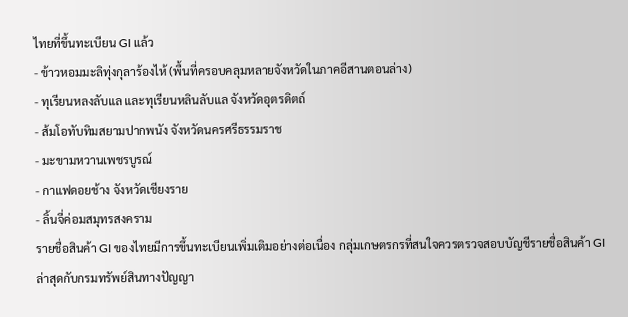ไทยที่ขึ้นทะเบียน GI แล้ว
- ข้าวหอมมะลิทุ่งกุลาร้องไห้ (พื้นที่ครอบคลุมหลายจังหวัดในภาคอีสานตอนล่าง)
- ทุเรียนหลงลับแล และทุเรียนหลินลับแล จังหวัดอุตรดิตถ์
- ส้มโอทับทิมสยามปากพนัง จังหวัดนครศรีธรรมราช
- มะขามหวานเพชรบูรณ์
- กาแฟดอยช้าง จังหวัดเชียงราย
- ลิ้นจี่ค่อมสมุทรสงคราม
รายชื่อสินค้า GI ของไทยมีการขึ้นทะเบียนเพิ่มเติมอย่างต่อเนื่อง กลุ่มเกษตรกรที่สนใจควรตรวจสอบบัญชีรายชื่อสินค้า GI ล่าสุดกับกรมทรัพย์สินทางปัญญา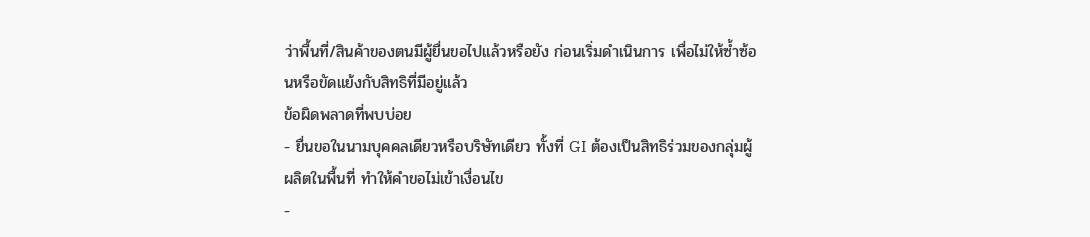ว่าพื้นที่/สินค้าของตนมีผู้ยื่นขอไปแล้วหรือยัง ก่อนเริ่มดำเนินการ เพื่อไม่ให้ซ้ำซ้อนหรือขัดแย้งกับสิทธิที่มีอยู่แล้ว
ข้อผิดพลาดที่พบบ่อย
- ยื่นขอในนามบุคคลเดียวหรือบริษัทเดียว ทั้งที่ GI ต้องเป็นสิทธิร่วมของกลุ่มผู้ผลิตในพื้นที่ ทำให้คำขอไม่เข้าเงื่อนไข
-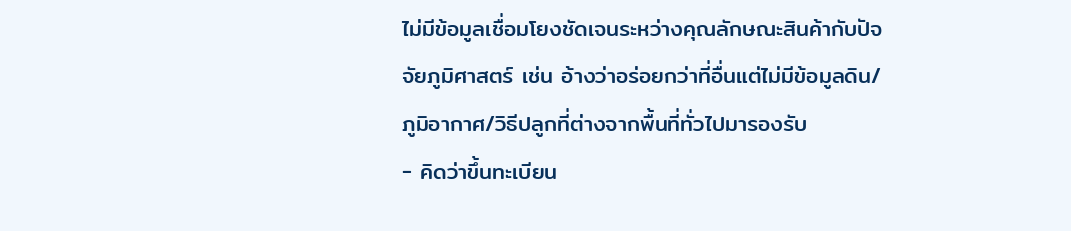ไม่มีข้อมูลเชื่อมโยงชัดเจนระหว่างคุณลักษณะสินค้ากับปัจจัยภูมิศาสตร์ เช่น อ้างว่าอร่อยกว่าที่อื่นแต่ไม่มีข้อมูลดิน/ภูมิอากาศ/วิธีปลูกที่ต่างจากพื้นที่ทั่วไปมารองรับ
- คิดว่าขึ้นทะเบียน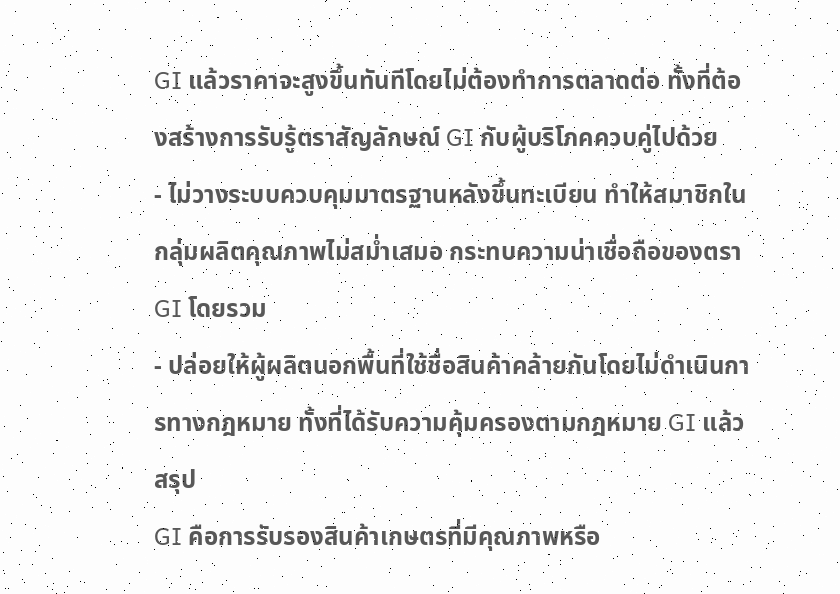GI แล้วราคาจะสูงขึ้นทันทีโดยไม่ต้องทำการตลาดต่อ ทั้งที่ต้องสร้างการรับรู้ตราสัญลักษณ์ GI กับผู้บริโภคควบคู่ไปด้วย
- ไม่วางระบบควบคุมมาตรฐานหลังขึ้นทะเบียน ทำให้สมาชิกในกลุ่มผลิตคุณภาพไม่สม่ำเสมอ กระทบความน่าเชื่อถือของตรา GI โดยรวม
- ปล่อยให้ผู้ผลิตนอกพื้นที่ใช้ชื่อสินค้าคล้ายกันโดยไม่ดำเนินการทางกฎหมาย ทั้งที่ได้รับความคุ้มครองตามกฎหมาย GI แล้ว
สรุป
GI คือการรับรองสินค้าเกษตรที่มีคุณภาพหรือ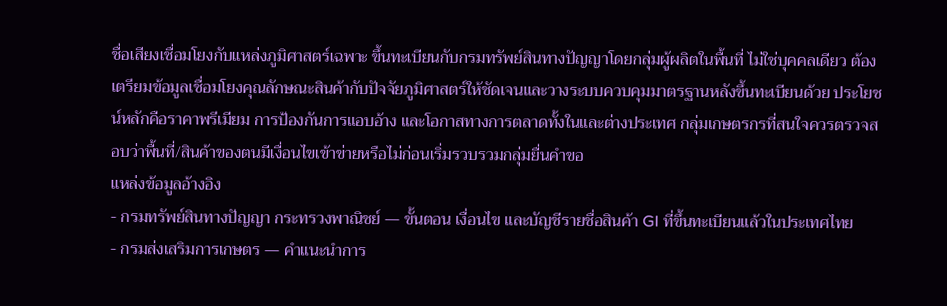ชื่อเสียงเชื่อมโยงกับแหล่งภูมิศาสตร์เฉพาะ ขึ้นทะเบียนกับกรมทรัพย์สินทางปัญญาโดยกลุ่มผู้ผลิตในพื้นที่ ไม่ใช่บุคคลเดียว ต้องเตรียมข้อมูลเชื่อมโยงคุณลักษณะสินค้ากับปัจจัยภูมิศาสตร์ให้ชัดเจนและวางระบบควบคุมมาตรฐานหลังขึ้นทะเบียนด้วย ประโยชน์หลักคือราคาพรีเมียม การป้องกันการแอบอ้าง และโอกาสทางการตลาดทั้งในและต่างประเทศ กลุ่มเกษตรกรที่สนใจควรตรวจสอบว่าพื้นที่/สินค้าของตนมีเงื่อนไขเข้าข่ายหรือไม่ก่อนเริ่มรวบรวมกลุ่มยื่นคำขอ
แหล่งข้อมูลอ้างอิง
- กรมทรัพย์สินทางปัญญา กระทรวงพาณิชย์ — ขั้นตอน เงื่อนไข และบัญชีรายชื่อสินค้า GI ที่ขึ้นทะเบียนแล้วในประเทศไทย
- กรมส่งเสริมการเกษตร — คำแนะนำการ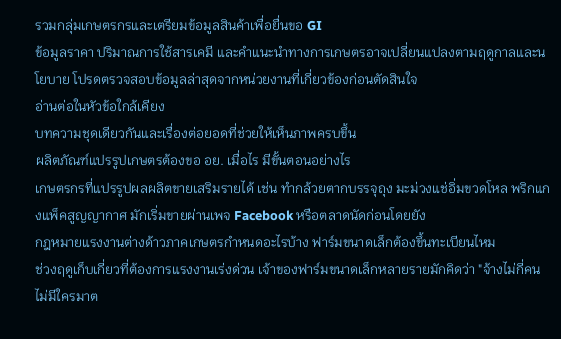รวมกลุ่มเกษตรกรและเตรียมข้อมูลสินค้าเพื่อยื่นขอ GI
ข้อมูลราคา ปริมาณการใช้สารเคมี และคำแนะนำทางการเกษตรอาจเปลี่ยนแปลงตามฤดูกาลและนโยบาย โปรดตรวจสอบข้อมูลล่าสุดจากหน่วยงานที่เกี่ยวข้องก่อนตัดสินใจ
อ่านต่อในหัวข้อใกล้เคียง
บทความชุดเดียวกันและเรื่องต่อยอดที่ช่วยให้เห็นภาพครบขึ้น
ผลิตภัณฑ์แปรรูปเกษตรต้องขอ อย. เมื่อไร มีขั้นตอนอย่างไร
เกษตรกรที่แปรรูปผลผลิตขายเสริมรายได้ เช่น ทำกล้วยตากบรรจุถุง มะม่วงแช่อิ่มขวดโหล พริกแกงแพ็คสูญญากาศ มักเริ่มขายผ่านเพจ Facebook หรือตลาดนัดก่อนโดยยัง
กฎหมายแรงงานต่างด้าวภาคเกษตรกำหนดอะไรบ้าง ฟาร์มขนาดเล็กต้องขึ้นทะเบียนไหม
ช่วงฤดูเก็บเกี่ยวที่ต้องการแรงงานเร่งด่วน เจ้าของฟาร์มขนาดเล็กหลายรายมักคิดว่า "จ้างไม่กี่คน ไม่มีใครมาต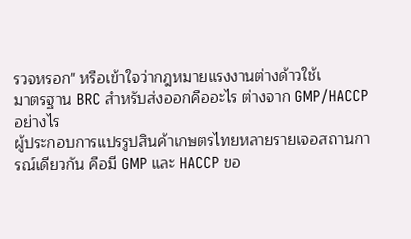รวจหรอก" หรือเข้าใจว่ากฎหมายแรงงานต่างด้าวใช้เ
มาตรฐาน BRC สำหรับส่งออกคืออะไร ต่างจาก GMP/HACCP อย่างไร
ผู้ประกอบการแปรรูปสินค้าเกษตรไทยหลายรายเจอสถานการณ์เดียวกัน คือมี GMP และ HACCP ขอ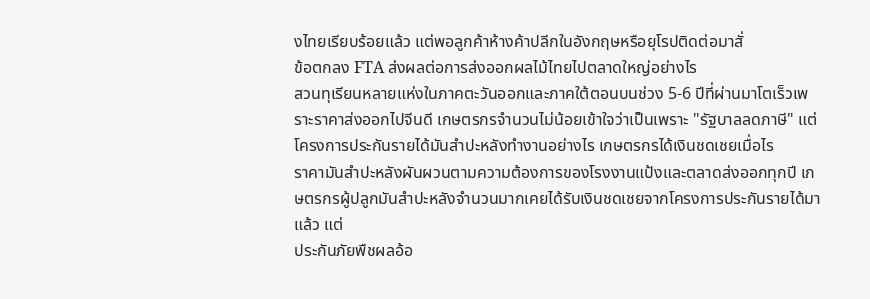งไทยเรียบร้อยแล้ว แต่พอลูกค้าห้างค้าปลีกในอังกฤษหรือยุโรปติดต่อมาสั่
ข้อตกลง FTA ส่งผลต่อการส่งออกผลไม้ไทยไปตลาดใหญ่อย่างไร
สวนทุเรียนหลายแห่งในภาคตะวันออกและภาคใต้ตอนบนช่วง 5-6 ปีที่ผ่านมาโตเร็วเพราะราคาส่งออกไปจีนดี เกษตรกรจำนวนไม่น้อยเข้าใจว่าเป็นเพราะ "รัฐบาลลดภาษี" แต่
โครงการประกันรายได้มันสำปะหลังทำงานอย่างไร เกษตรกรได้เงินชดเชยเมื่อไร
ราคามันสำปะหลังผันผวนตามความต้องการของโรงงานแป้งและตลาดส่งออกทุกปี เกษตรกรผู้ปลูกมันสำปะหลังจำนวนมากเคยได้รับเงินชดเชยจากโครงการประกันรายได้มาแล้ว แต่
ประกันภัยพืชผลอ้อ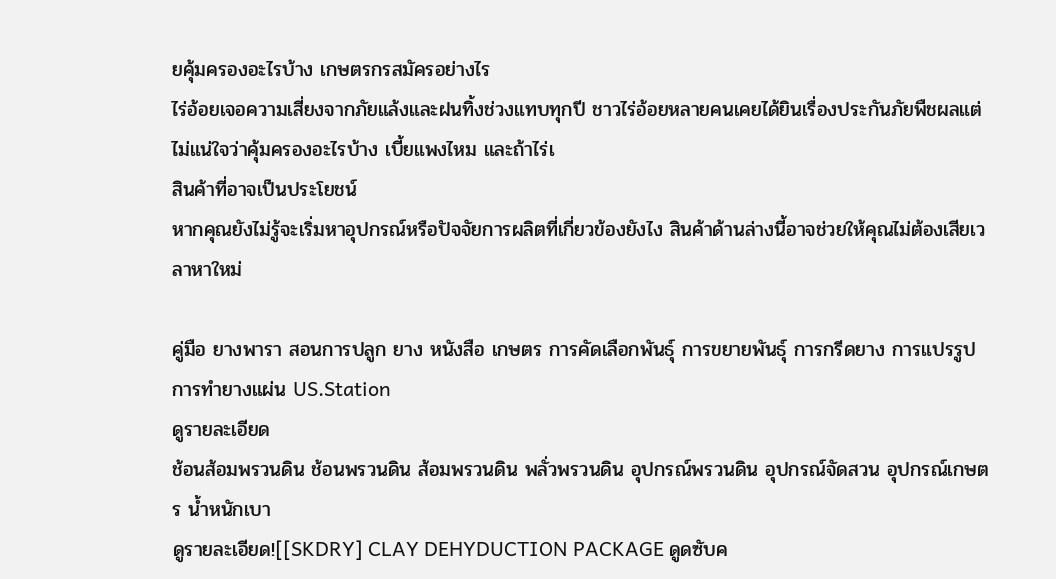ยคุ้มครองอะไรบ้าง เกษตรกรสมัครอย่างไร
ไร่อ้อยเจอความเสี่ยงจากภัยแล้งและฝนทิ้งช่วงแทบทุกปี ชาวไร่อ้อยหลายคนเคยได้ยินเรื่องประกันภัยพืชผลแต่ไม่แน่ใจว่าคุ้มครองอะไรบ้าง เบี้ยแพงไหม และถ้าไร่เ
สินค้าที่อาจเป็นประโยชน์
หากคุณยังไม่รู้จะเริ่มหาอุปกรณ์หรือปัจจัยการผลิตที่เกี่ยวข้องยังไง สินค้าด้านล่างนี้อาจช่วยให้คุณไม่ต้องเสียเวลาหาใหม่

คู่มือ ยางพารา สอนการปลูก ยาง หนังสือ เกษตร การคัดเลือกพันธุ์ การขยายพันธุ์ การกรีดยาง การแปรรูป การทำยางแผ่น US.Station
ดูรายละเอียด
ช้อนส้อมพรวนดิน ช้อนพรวนดิน ส้อมพรวนดิน พลั่วพรวนดิน อุปกรณ์พรวนดิน อุปกรณ์จัดสวน อุปกรณ์เกษตร น้ำหนักเบา
ดูรายละเอียด![[SKDRY] CLAY DEHYDUCTION PACKAGE ดูดซับค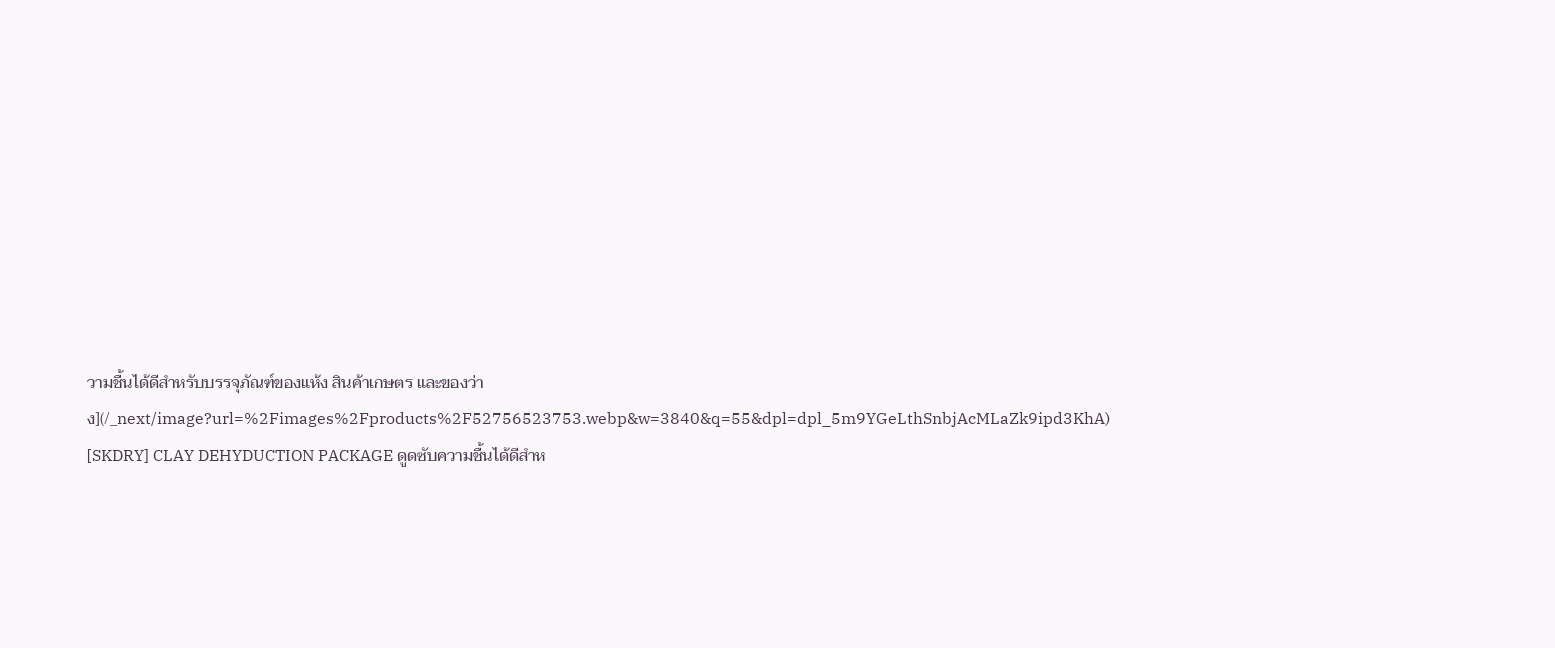วามชื้นได้ดีสําหรับบรรจุภัณฑ์ของแห้ง สินค้าเกษตร และของว่าง](/_next/image?url=%2Fimages%2Fproducts%2F52756523753.webp&w=3840&q=55&dpl=dpl_5m9YGeLthSnbjAcMLaZk9ipd3KhA)
[SKDRY] CLAY DEHYDUCTION PACKAGE ดูดซับความชื้นได้ดีสําห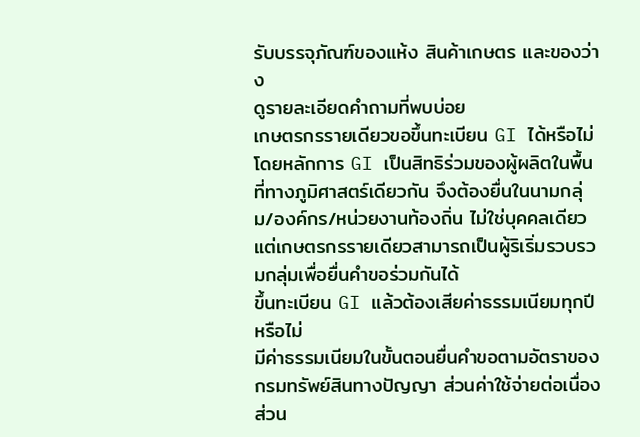รับบรรจุภัณฑ์ของแห้ง สินค้าเกษตร และของว่าง
ดูรายละเอียดคำถามที่พบบ่อย
เกษตรกรรายเดียวขอขึ้นทะเบียน GI ได้หรือไม่
โดยหลักการ GI เป็นสิทธิร่วมของผู้ผลิตในพื้นที่ทางภูมิศาสตร์เดียวกัน จึงต้องยื่นในนามกลุ่ม/องค์กร/หน่วยงานท้องถิ่น ไม่ใช่บุคคลเดียว แต่เกษตรกรรายเดียวสามารถเป็นผู้ริเริ่มรวบรวมกลุ่มเพื่อยื่นคำขอร่วมกันได้
ขึ้นทะเบียน GI แล้วต้องเสียค่าธรรมเนียมทุกปีหรือไม่
มีค่าธรรมเนียมในขั้นตอนยื่นคำขอตามอัตราของกรมทรัพย์สินทางปัญญา ส่วนค่าใช้จ่ายต่อเนื่องส่วน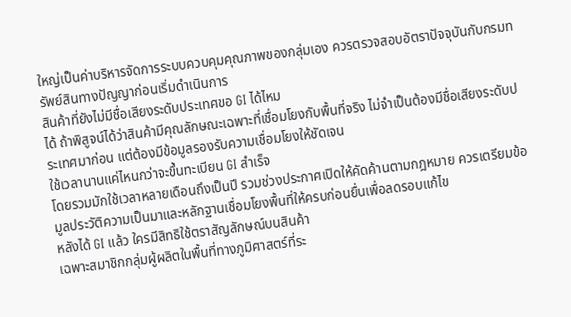ใหญ่เป็นค่าบริหารจัดการระบบควบคุมคุณภาพของกลุ่มเอง ควรตรวจสอบอัตราปัจจุบันกับกรมทรัพย์สินทางปัญญาก่อนเริ่มดำเนินการ
สินค้าที่ยังไม่มีชื่อเสียงระดับประเทศขอ GI ได้ไหม
ได้ ถ้าพิสูจน์ได้ว่าสินค้ามีคุณลักษณะเฉพาะที่เชื่อมโยงกับพื้นที่จริง ไม่จำเป็นต้องมีชื่อเสียงระดับประเทศมาก่อน แต่ต้องมีข้อมูลรองรับความเชื่อมโยงให้ชัดเจน
ใช้เวลานานแค่ไหนกว่าจะขึ้นทะเบียน GI สำเร็จ
โดยรวมมักใช้เวลาหลายเดือนถึงเป็นปี รวมช่วงประกาศเปิดให้คัดค้านตามกฎหมาย ควรเตรียมข้อมูลประวัติความเป็นมาและหลักฐานเชื่อมโยงพื้นที่ให้ครบก่อนยื่นเพื่อลดรอบแก้ไข
หลังได้ GI แล้ว ใครมีสิทธิใช้ตราสัญลักษณ์บนสินค้า
เฉพาะสมาชิกกลุ่มผู้ผลิตในพื้นที่ทางภูมิศาสตร์ที่ระ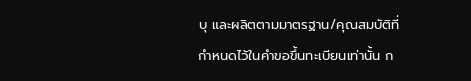บุ และผลิตตามมาตรฐาน/คุณสมบัติที่กำหนดไว้ในคำขอขึ้นทะเบียนเท่านั้น ก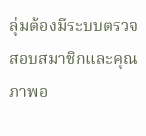ลุ่มต้องมีระบบตรวจสอบสมาชิกและคุณภาพอ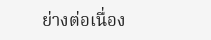ย่างต่อเนื่อง